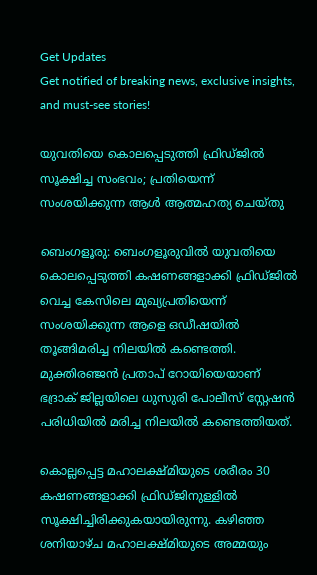Get Updates
Get notified of breaking news, exclusive insights, and must-see stories!

യുവതിയെ കൊലപ്പെടുത്തി ഫ്രിഡ്ജിൽ സൂക്ഷിച്ച സംഭവം; പ്രതിയെന്ന് സംശയിക്കുന്ന ആൾ ആത്മഹത്യ ചെയ്തു

ബെംഗളൂരു: ബെംഗളൂരുവിൽ യുവതിയെ കൊലപ്പെടുത്തി കഷണങ്ങളാക്കി ഫ്രിഡ്ജിൽ വെച്ച കേസിലെ മുഖ്യപ്രതിയെന്ന് സംശയിക്കുന്ന ആളെ ഒഡീഷയിൽ തൂങ്ങിമരിച്ച നിലയിൽ കണ്ടെത്തി. മുക്തിരഞ്ജൻ പ്രതാപ് റോയിയെയാണ് ഭദ്രാക് ജില്ലയിലെ ധുസുരി പോലീസ് സ്റ്റേഷൻ പരിധിയിൽ മരിച്ച നിലയിൽ കണ്ടെത്തിയത്.

കൊല്ലപ്പെട്ട മഹാലക്ഷ്മിയുടെ ശരീരം 30 കഷണങ്ങളാക്കി ഫ്രിഡ്ജിനുള്ളിൽ സൂക്ഷിച്ചിരിക്കുകയായിരുന്നു. കഴിഞ്ഞ ശനിയാഴ്ച മഹാലക്ഷ്മിയുടെ അമ്മയും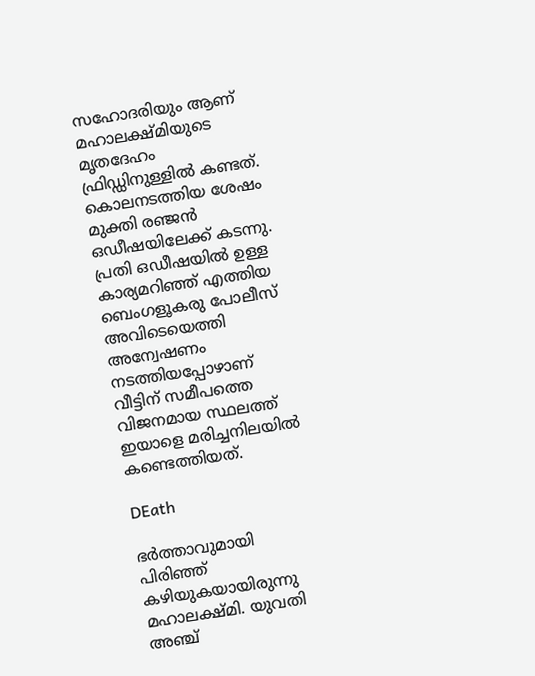സഹോദരിയും ആണ് മഹാലക്ഷ്മിയുടെ മൃതദേഹം ഫ്രിഡ്ഡിനുള്ളിൽ കണ്ടത്. കൊലനടത്തിയ ശേഷം മുക്തി രഞ്ജൻ ഒഡീഷയിലേക്ക് കടന്നു. പ്രതി ഒഡീഷയിൽ ഉള്ള കാര്യമറിഞ്ഞ് എത്തിയ ബെംഗളൂകരു പോലീസ് അവിടെയെത്തി അന്വേഷണം നടത്തിയപ്പോഴാണ് വീട്ടിന് സമീപത്തെ വിജനമായ സ്ഥലത്ത് ഇയാളെ മരിച്ചനിലയിൽ കണ്ടെത്തിയത്.

DEath

ഭർത്താവുമായി പിരിഞ്ഞ് കഴിയുകയായിരുന്നു മഹാലക്ഷ്മി. യുവതി അഞ്ച്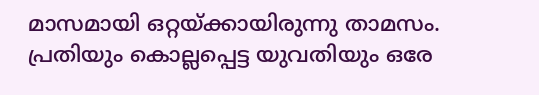മാസമായി ഒറ്റയ്ക്കായിരുന്നു താമസം. പ്രതിയും കൊല്ലപ്പെട്ട യുവതിയും ഒരേ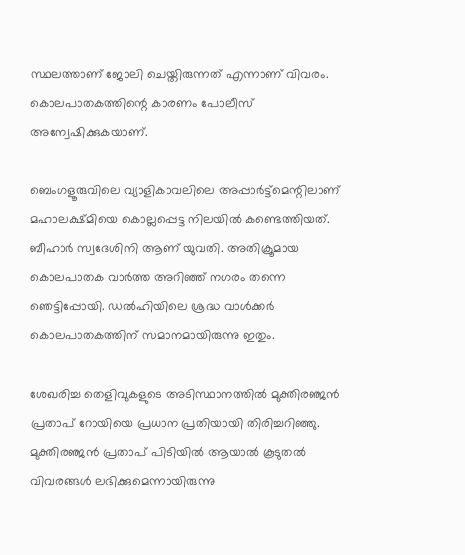സ്ഥലത്താണ് ജോലി ചെയ്തിരുന്നത് എന്നാണ് വിവരം. കൊലപാതകത്തിന്റെ കാരണം പോലീസ് അന്വേഷിക്കുകയാണ്.

ബെംഗളൂരുവിലെ വ്യാളികാവലിലെ അപ്പാർട്ട്മെന്റിലാണ് മഹാലക്ഷ്മിയെ കൊല്ലപ്പെട്ട നിലയിൽ കണ്ടെത്തിയത്. ബീഹാർ സ്വദേശിനി ആണ് യുവതി. അതിക്രൂമായ കൊലപാതക വാർത്ത അറിഞ്ഞ് നഗരം തന്നെ ഞെട്ടിപ്പോയി. ഡൽഹിയിലെ ശ്രദ്ധ വാൾക്കർ കൊലപാതകത്തിന് സമാനമായിരുന്നു ഇതും.

ശേഖരിച്ച തെളിവുകളുടെ അടിസ്ഥാനത്തിൽ മുക്തിരഞ്ജൻ പ്രതാപ് റോയിയെ പ്രധാന പ്രതിയായി തിരിച്ചറിഞ്ഞു. മുക്തിരഞ്ജൻ പ്രതാപ് പിടിയിൽ ആയാൽ കൂടുതൽ വിവരങ്ങൾ ലഭിക്കുമെന്നായിരുന്നു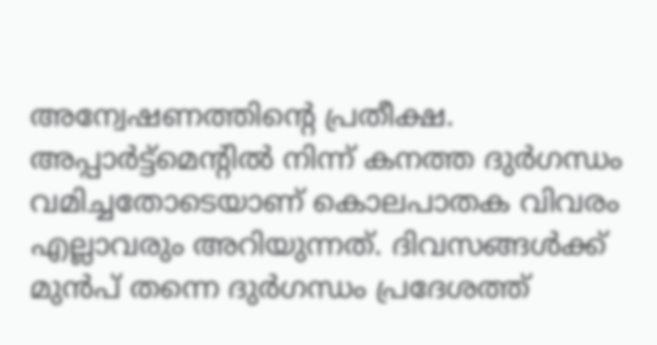അന്വേഷണത്തിൻ്റെ പ്രതീക്ഷ. അപ്പാർട്ട്മെന്റിൽ നിന്ന് കനത്ത ദുർഗന്ധം വമിച്ചതോടെയാണ് കൊലപാതക വിവരം എല്ലാവരും അറിയുന്നത്. ദിവസങ്ങൾക്ക് മുൻ‌പ് തന്നെ ദുർഗന്ധം പ്രദേശത്ത്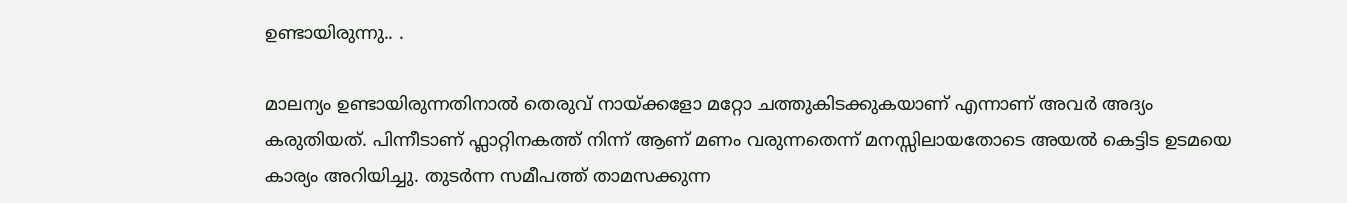ഉണ്ടായിരുന്നു.. .

മാലന്യം ഉണ്ടായിരുന്നതിനാൽ തെരുവ് നായ്ക്കളോ മറ്റോ ചത്തുകിടക്കുകയാണ് എന്നാണ് അവർ അദ്യം കരുതിയത്. പിന്നീടാണ് ഫ്ലാറ്റിനകത്ത് നിന്ന് ആണ് മണം വരുന്നതെന്ന് മനസ്സിലായതോടെ അയൽ കെട്ടിട ഉടമയെ കാര്യം അറിയിച്ചു. തുടർന്ന സമീപത്ത് താമസക്കുന്ന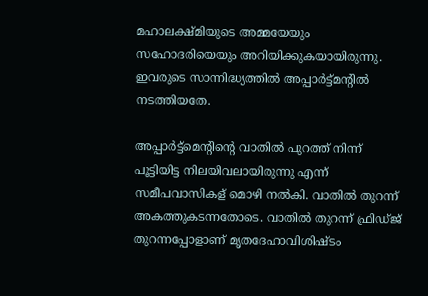മഹാലക്ഷ്മിയുടെ അമ്മയേയും സഹോദരിയെയും അറിയിക്കുകയായിരുന്നു. ഇവരുടെ സാന്നിദ്ധ്യത്തിൽ അപ്പാർട്ട്മന്റിൽ നടത്തിയതേ.

അപ്പാർട്ട്മെന്റിന്റെ വാതിൽ പുറത്ത് നിന്ന് പൂട്ടിയിട്ട നിലയിവലായിരുന്നു എന്ന് സമീപവാസികള്‌ മൊഴി നൽകി. വാതിൽ തുറന്ന് അകത്തുകടന്നതോടെ. വാതിൽ തുറന്ന് ഫ്രിഡ്ജ് തുറന്നപ്പോളാണ് മൃതദേഹാവിശിഷ്ടം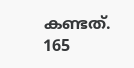കണ്ടത്. 165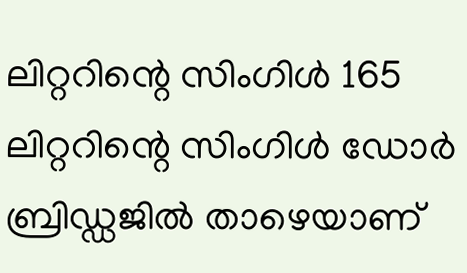ലിറ്ററിന്റെ സിംഗിൾ 165 ലിറ്ററിന്റെ സിംഗിൾ ഡോർ ബ്രിഡ്ഡജിൽ താഴെയാണ്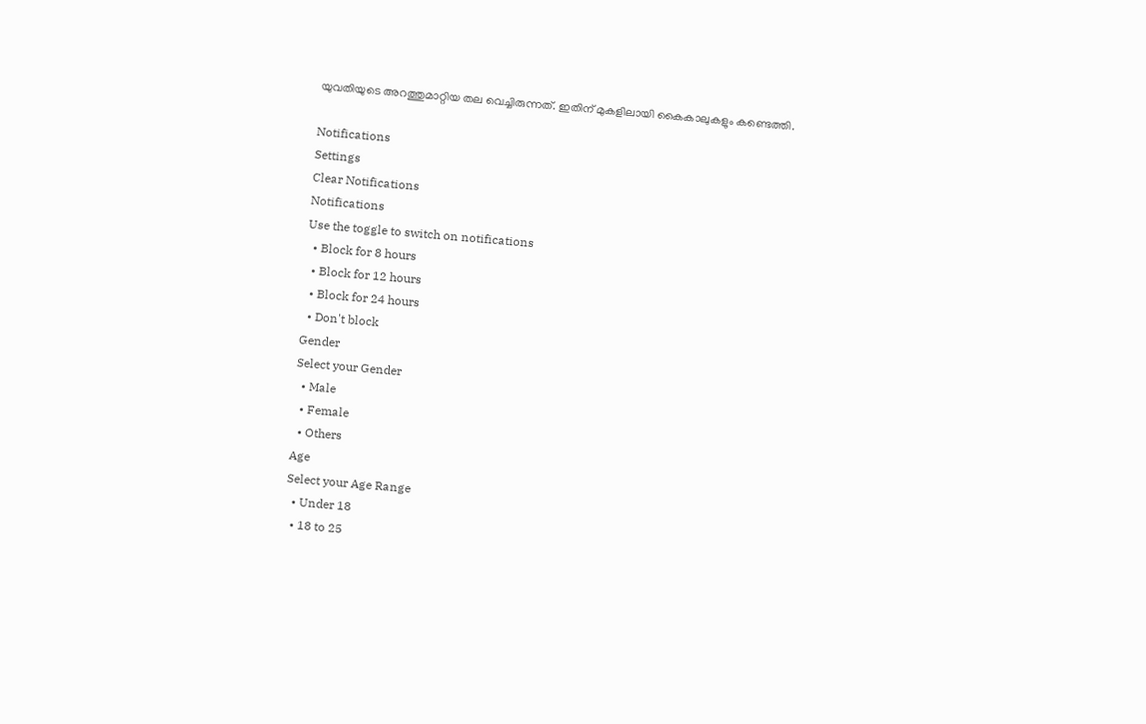യുവതിയുടെ അറത്തുമാറ്റിയ തല വെച്ചിരുന്നത്. ഇതിന് മുകളിലായി കൈകാലുകളും കണ്ടെത്തി.

Notifications
Settings
Clear Notifications
Notifications
Use the toggle to switch on notifications
  • Block for 8 hours
  • Block for 12 hours
  • Block for 24 hours
  • Don't block
Gender
Select your Gender
  • Male
  • Female
  • Others
Age
Select your Age Range
  • Under 18
  • 18 to 25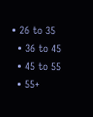• 26 to 35
  • 36 to 45
  • 45 to 55
  • 55+